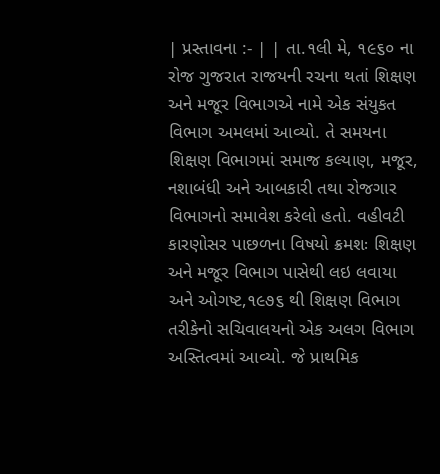| પ્રસ્તાવના :- | | તા.૧લી મે, ૧૯૬૦ ના રોજ ગુજરાત રાજયની રચના થતાં શિક્ષણ અને મજૂર વિભાગએ નામે એક સંયુકત વિભાગ અમલમાં આવ્યો. તે સમયના શિક્ષણ વિભાગમાં સમાજ કલ્યાણ, મજૂર, નશાબંધી અને આબકારી તથા રોજગાર વિભાગનો સમાવેશ કરેલો હતો. વહીવટી કારણોસર પાછળના વિષયો ક્રમશઃ શિક્ષણ અને મજૂર વિભાગ પાસેથી લઇ લવાયા અને ઓગષ્ટ,૧૯૭૬ થી શિક્ષણ વિભાગ તરીકેનો સચિવાલયનો એક અલગ વિભાગ અસ્તિત્વમાં આવ્યો. જે પ્રાથમિક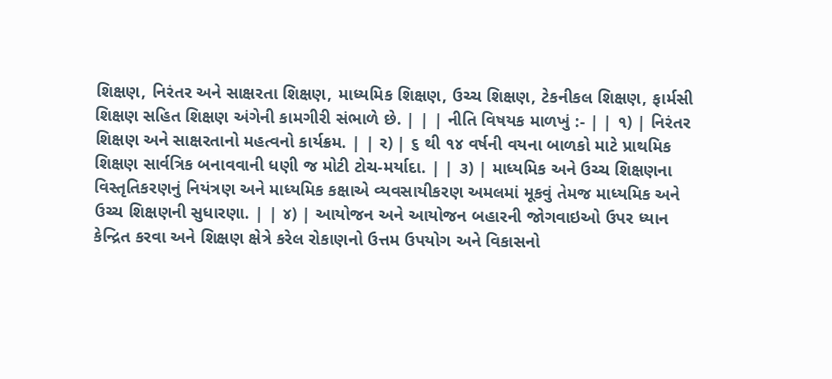શિક્ષણ, નિરંતર અને સાક્ષરતા શિક્ષણ, માધ્યમિક શિક્ષણ, ઉચ્ચ શિક્ષણ, ટેકનીકલ શિક્ષણ, ફાર્મસી શિક્ષણ સહિત શિક્ષણ અંગેની કામગીરી સંભાળે છે. | | | નીતિ વિષયક માળખું :- | | ૧) | નિરંતર શિક્ષણ અને સાક્ષરતાનો મહત્વનો કાર્યક્રમ. | | ર) | ૬ થી ૧૪ વર્ષની વયના બાળકો માટે પ્રાથમિક શિક્ષણ સાર્વત્રિક બનાવવાની ધણી જ મોટી ટોચ-મર્યાદા. | | ૩) | માધ્યમિક અને ઉચ્ચ શિક્ષણના વિસ્તૃતિકરણનું નિયંત્રણ અને માધ્યમિક કક્ષાએ વ્યવસાયીકરણ અમલમાં મૂકવું તેમજ માધ્યમિક અને ઉચ્ચ શિક્ષણની સુધારણા. | | ૪) | આયોજન અને આયોજન બહારની જોગવાઇઓ ઉપર ધ્યાન કેન્દ્રિત કરવા અને શિક્ષણ ક્ષેત્રે કરેલ રોકાણનો ઉત્તમ ઉપયોગ અને વિકાસનો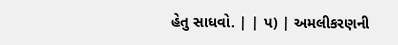હેતુ સાધવો. | | પ) | અમલીકરણની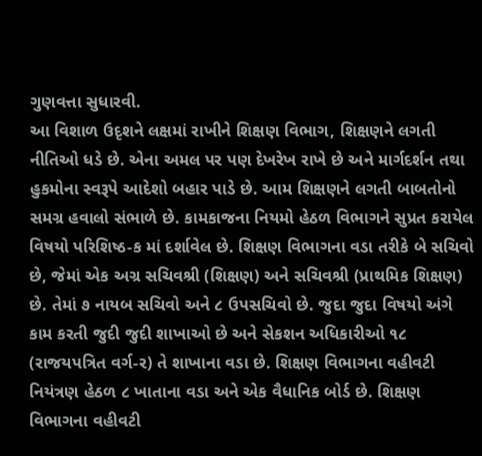ગુણવત્તા સુધારવી.
આ વિશાળ ઉદૃશને લક્ષમાં રાખીને શિક્ષણ વિભાગ, શિક્ષણને લગતી નીતિઓ ધડે છે. એના અમલ પર પણ દેખરેખ રાખે છે અને માર્ગદર્શન તથા હુકમોના સ્વરૂપે આદેશો બહાર પાડે છે. આમ શિક્ષણને લગતી બાબતોનો સમગ્ર હવાલો સંભાળે છે. કામકાજના નિયમો હેઠળ વિભાગને સુપ્રત કરાયેલ વિષયો પરિશિષ્ઠ-ક માં દર્શાવેલ છે. શિક્ષણ વિભાગના વડા તરીકે બે સચિવો છે, જેમાં એક અગ્ર સચિવશ્રી (શિક્ષણ) અને સચિવશ્રી (પ્રાથમિક શિક્ષણ) છે. તેમાં ૭ નાયબ સચિવો અને ૮ ઉપસચિવો છે. જુદા જુદા વિષયો અંગે કામ કરતી જુદી જુદી શાખાઓ છે અને સેકશન અધિકારીઓ ૧૮ (રાજયપત્રિત વર્ગ-ર) તે શાખાના વડા છે. શિક્ષણ વિભાગના વહીવટી નિયંત્રણ હેઠળ ૮ ખાતાના વડા અને એક વૈધાનિક બોર્ડ છે. શિક્ષણ વિભાગના વહીવટી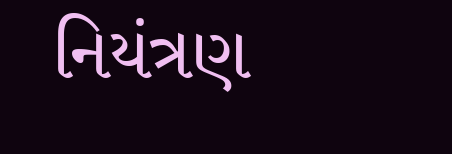નિયંત્રણ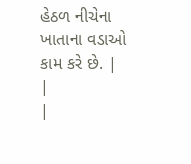હેઠળ નીચેના ખાતાના વડાઓ કામ કરે છે. |
|
|